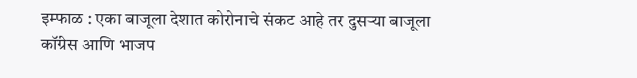इम्फाळ : एका बाजूला देशात कोरोनाचे संकट आहे तर दुसऱ्या बाजूला कॉंग्रेस आणि भाजप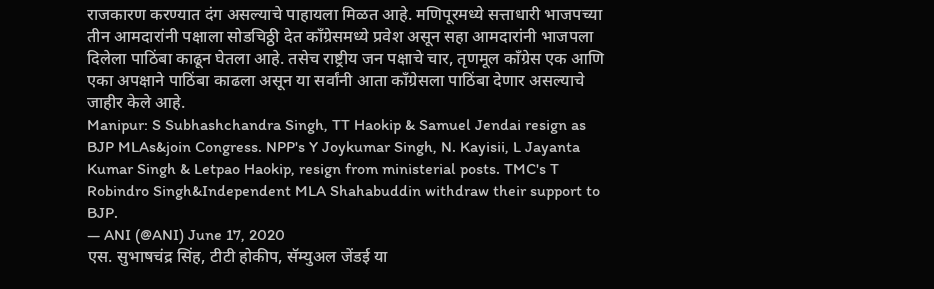राजकारण करण्यात दंग असल्याचे पाहायला मिळत आहे. मणिपूरमध्ये सत्ताधारी भाजपच्या तीन आमदारांनी पक्षाला सोडचिठ्ठी देत काँग्रेसमध्ये प्रवेश असून सहा आमदारांनी भाजपला दिलेला पाठिंबा काढून घेतला आहे. तसेच राष्ट्रीय जन पक्षाचे चार, तृणमूल काँग्रेस एक आणि एका अपक्षाने पाठिंबा काढला असून या सर्वांनी आता काँग्रेसला पाठिंबा देणार असल्याचे जाहीर केले आहे.
Manipur: S Subhashchandra Singh, TT Haokip & Samuel Jendai resign as BJP MLAs&join Congress. NPP's Y Joykumar Singh, N. Kayisii, L Jayanta Kumar Singh & Letpao Haokip, resign from ministerial posts. TMC's T Robindro Singh&Independent MLA Shahabuddin withdraw their support to BJP.
— ANI (@ANI) June 17, 2020
एस. सुभाषचंद्र सिंह, टीटी होकीप, सॅम्युअल जेंडई या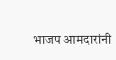भाजप आमदारांनी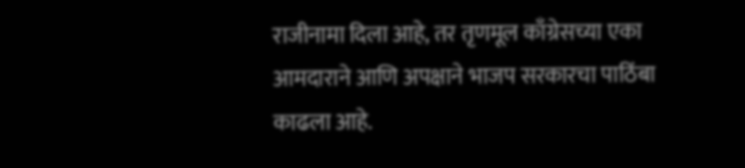राजीनामा दिला आहे, तर तृणमूल काँग्रेसच्या एका आमदाराने आणि अपक्षाने भाजप सरकारचा पाठिंबा काढला आहे.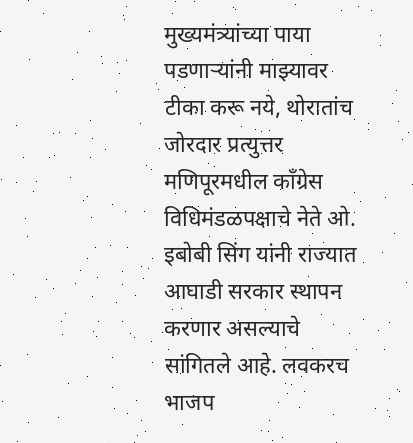मुख्यमंत्र्यांच्या पाया पडणाऱ्यांनी माझ्यावर टीका करू नये, थोरातांच जोरदार प्रत्युत्तर
मणिपूरमधील काँग्रेस विधिमंडळपक्षाचे नेते ओ. इबोबी सिंग यांनी राज्यात आघाडी सरकार स्थापन करणार असल्याचे सांगितले आहे. लवकरच भाजप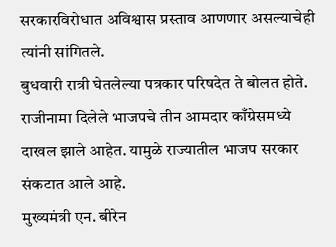सरकारविरोधात अविश्वास प्रस्ताव आणणार असल्याचेही त्यांनी सांगितले.
बुधवारी रात्री घेतलेल्या पत्रकार परिषदेत ते बोलत होते. राजीनामा दिलेले भाजपचे तीन आमदार काँग्रेसमध्ये दाखल झाले आहेत. यामुळे राज्यातील भाजप सरकार संकटात आले आहे.
मुख्यमंत्री एन. बीरेन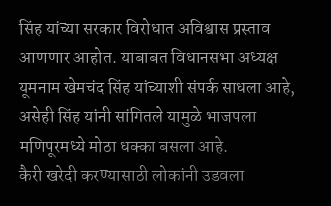सिंह यांच्या सरकार विरोधात अविश्वास प्रस्ताव आणणार आहोत. याबाबत विधानसभा अध्यक्ष यूमनाम खेमचंद सिंह यांच्याशी संपर्क साधला आहे, असेही सिंह यांनी सांगितले यामुळे भाजपला मणिपूरमध्ये मोठा धक्का बसला आहे.
कैरी खरेदी करण्यासाठी लोकांनी उडवला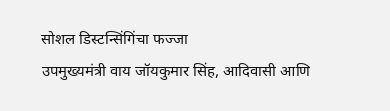सोशल डिस्टन्सिंगिंचा फज्जा
उपमुख्यमंत्री वाय जॉयकुमार सिंह, आदिवासी आणि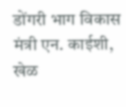डोंगरी भाग विकास मंत्री एन. काईशी, खेळ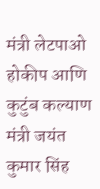मंत्री लेटपाओ होकीप आणि कुटुंब कल्याण मंत्री जयंत कुमार सिंह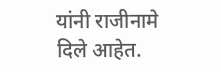यांनी राजीनामे दिले आहेत.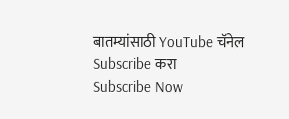बातम्यांसाठी YouTube चॅनेल Subscribe करा
Subscribe Now